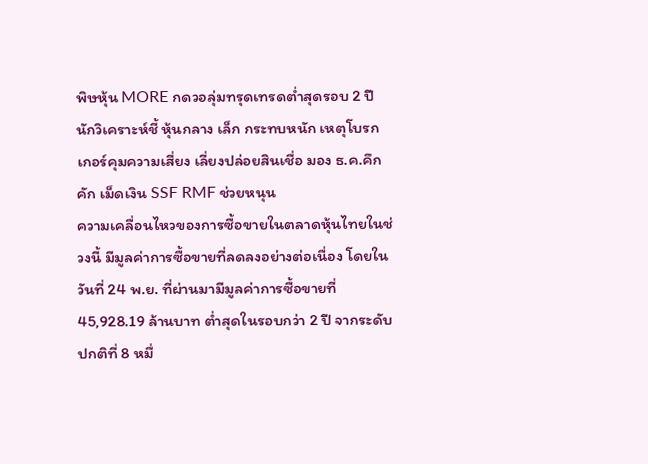พิษหุ้น MORE กดวอลุ่มทรุดเทรดต่ำสุดรอบ 2 ปี นักวิเคราะห์ชี้ หุ้นกลาง เล็ก กระทบหนัก เหตุโบรกเกอร์คุมความเสี่ยง เลี่ยงปล่อยสินเชื่อ มอง ธ.ค.คึกคัก เม็ดเงิน SSF RMF ช่วยหนุน
ความเคลื่อนไหวของการซื้อขายในตลาดหุ้นไทยในช่วงนี้ มีมูลค่าการซื้อขายที่ลดลงอย่างต่อเนื่อง โดยในวันที่ 24 พ.ย. ที่ผ่านมามีมูลค่าการซื้อขายที่ 45,928.19 ล้านบาท ต่ำสุดในรอบกว่า 2 ปี จากระดับปกติที่ 8 หมื่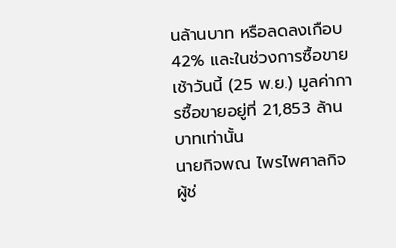นล้านบาท หรือลดลงเกือบ 42% และในช่วงการซื้อขายเช้าวันนี้ (25 พ.ย.) มูลค่าการซื้อขายอยู่ที่ 21,853 ล้านบาทเท่านั้น
นายกิจพณ ไพรไพศาลกิจ ผู้ช่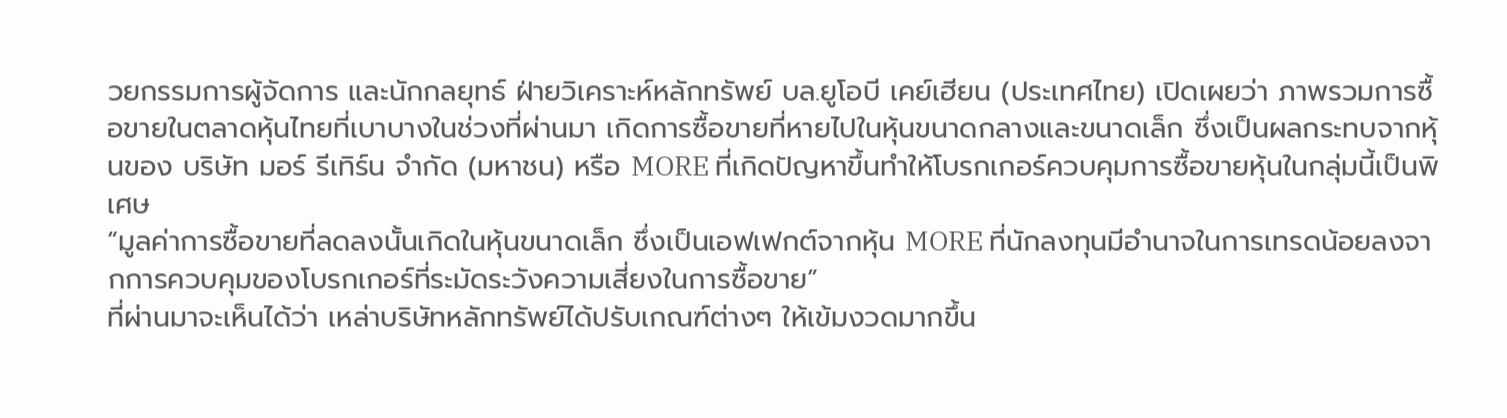วยกรรมการผู้จัดการ และนักกลยุทธ์ ฝ่ายวิเคราะห์หลักทรัพย์ บล.ยูโอบี เคย์เฮียน (ประเทศไทย) เปิดเผยว่า ภาพรวมการซื้อขายในตลาดหุ้นไทยที่เบาบางในช่วงที่ผ่านมา เกิดการซื้อขายที่หายไปในหุ้นขนาดกลางและขนาดเล็ก ซึ่งเป็นผลกระทบจากหุ้นของ บริษัท มอร์ รีเทิร์น จำกัด (มหาชน) หรือ MORE ที่เกิดปัญหาขึ้นทำให้โบรกเกอร์ควบคุมการซื้อขายหุ้นในกลุ่มนี้เป็นพิเศษ
“มูลค่าการซื้อขายที่ลดลงนั้นเกิดในหุ้นขนาดเล็ก ซึ่งเป็นเอฟเฟกต์จากหุ้น MORE ที่นักลงทุนมีอำนาจในการเทรดน้อยลงจากการควบคุมของโบรกเกอร์ที่ระมัดระวังความเสี่ยงในการซื้อขาย”
ที่ผ่านมาจะเห็นได้ว่า เหล่าบริษัทหลักทรัพย์ได้ปรับเกณฑ์ต่างๆ ให้เข้มงวดมากขึ้น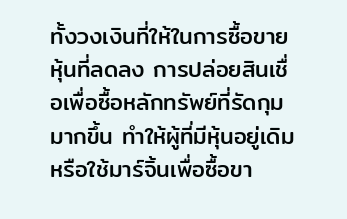ทั้งวงเงินที่ให้ในการซื้อขายหุ้นที่ลดลง การปล่อยสินเชื่อเพื่อซื้อหลักทรัพย์ที่รัดกุมมากขึ้น ทำให้ผู้ที่มีหุ้นอยู่เดิมหรือใช้มาร์จิ้นเพื่อซื้อขา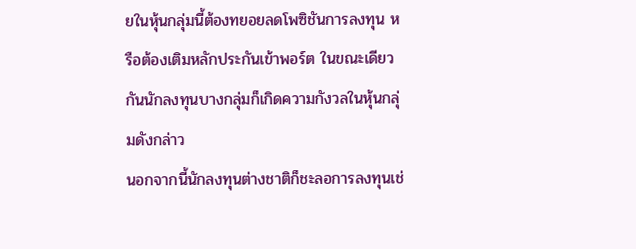ยในหุ้นกลุ่มนี้ต้องทยอยลดโพซิชันการลงทุน หรือต้องเติมหลักประกันเข้าพอร์ต ในขณะเดียวกันนักลงทุนบางกลุ่มก็เกิดความกังวลในหุ้นกลุ่มดังกล่าว
นอกจากนี้นักลงทุนต่างชาติก็ชะลอการลงทุนเช่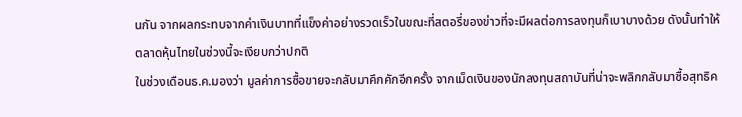นกัน จากผลกระทบจากค่าเงินบาทที่แข็งค่าอย่างรวดเร็วในขณะที่สตอรี่ของข่าวที่จะมีผลต่อการลงทุนก็เบาบางด้วย ดังนั้นทำให้ตลาดหุ้นไทยในช่วงนี้จะเงียบกว่าปกติ
ในช่วงเดือนธ.ค.มองว่า มูลค่าการซื้อขายจะกลับมาคึกคักอีกครั้ง จากเม็ดเงินของนักลงทุนสถาบันที่น่าจะพลิกกลับมาซื้อสุทธิค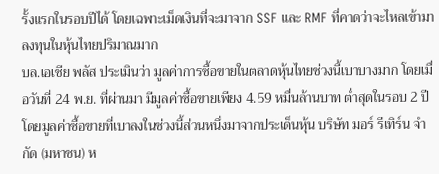รั้งแรกในรอบปีได้ โดยเฉพาะเม็ดเงินที่จะมาจาก SSF และ RMF ที่คาดว่าจะไหลเข้ามาลงทุนในหุ้นไทยปริมาณมาก
บล.เอเชีย พลัส ประเมินว่า มูลค่าการซื้อขายในตลาดหุ้นไทยช่วงนี้เบาบางมาก โดยเมื่อวันที่ 24 พ.ย. ที่ผ่านมา มีมูลค่าซื้อขายเพียง 4.59 หมื่นล้านบาท ต่ำสุดในรอบ 2 ปี โดยมูลค่าซื้อขายที่เบาลงในช่วงนี้ส่วนหนึ่งมาจากประเด็นหุ้น บริษัท มอร์ รีเทิร์น จำกัด (มหาชน) ห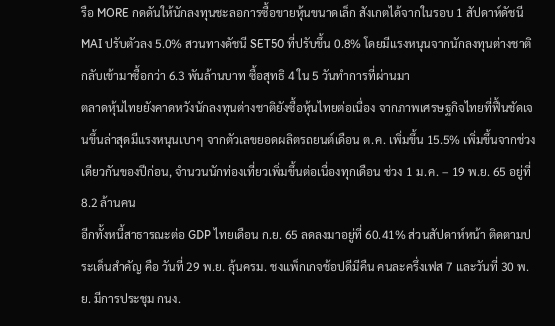รือ MORE กดดันให้นักลงทุนชะลอการซื้อขายหุ้นขนาดเล็ก สังเกตได้จากในรอบ 1 สัปดาห์ดัชนี MAI ปรับตัวลง 5.0% สวนทางดัชนี SET50 ที่ปรับขึ้น 0.8% โดยมีแรงหนุนจากนักลงทุนต่างชาติกลับเข้ามาซื้อกว่า 6.3 พันล้านบาท ซื้อสุทธิ 4 ใน 5 วันทำการที่ผ่านมา
ตลาดหุ้นไทยยังคาดหวังนักลงทุนต่างชาติยังซื้อหุ้นไทยต่อเนื่อง จากภาพเศรษฐกิจไทยที่ฟื้นชัดเจนขึ้นล่าสุดมีแรงหนุนเบาๆ จากตัวเลขยอดผลิตรถยนต์เดือน ต.ค. เพิ่มขึ้น 15.5% เพิ่มขึ้นจากช่วงเดียวกันของปีก่อน, จำนวนนักท่องเที่ยวเพิ่มขึ้นต่อเนื่องทุกเดือน ช่วง 1 ม.ค. – 19 พ.ย. 65 อยู่ที่ 8.2 ล้านคน
อีกทั้งหนี้สาธารณะต่อ GDP ไทยเดือน ก.ย. 65 ลดลงมาอยู่ที่ 60.41% ส่วนสัปดาห์หน้า ติดตามประเด็นสำคัญ คือ วันที่ 29 พ.ย. ลุ้นครม. ชงแพ็กเกจช้อปดีมีคืน คนละครึ่งเฟส 7 และวันที่ 30 พ.ย. มีการประชุม กนง.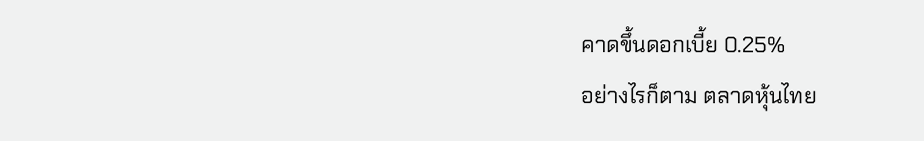คาดขึ้นดอกเบี้ย 0.25%
อย่างไรก็ตาม ตลาดหุ้นไทย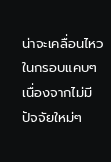น่าจะเคลื่อนไหวในกรอบแคบๆ เนื่องจากไม่มีปัจจัยใหม่ๆ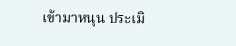เข้ามาหนุน ประเมิ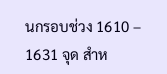นกรอบช่วง 1610 – 1631 จุด สำห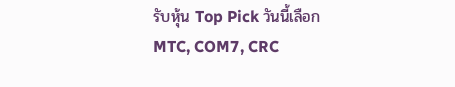รับหุ้น Top Pick วันนี้เลือก MTC, COM7, CRC